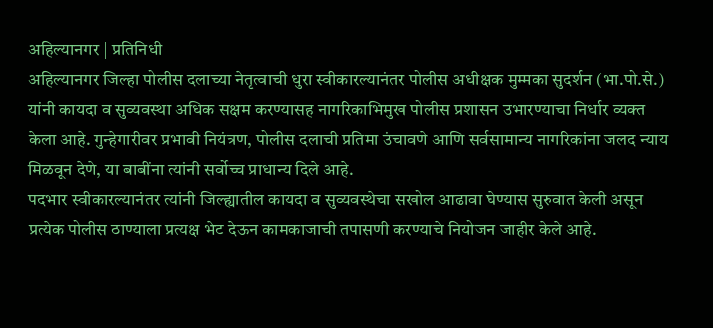अहिल्यानगर | प्रतिनिधी
अहिल्यानगर जिल्हा पोलीस दलाच्या नेतृत्वाची धुरा स्वीकारल्यानंतर पोलीस अधीक्षक मुम्मका सुदर्शन (भा.पो.से.) यांनी कायदा व सुव्यवस्था अधिक सक्षम करण्यासह नागरिकाभिमुख पोलीस प्रशासन उभारण्याचा निर्धार व्यक्त केला आहे. गुन्हेगारीवर प्रभावी नियंत्रण, पोलीस दलाची प्रतिमा उंचावणे आणि सर्वसामान्य नागरिकांना जलद न्याय मिळवून देणे, या बाबींना त्यांनी सर्वोच्च प्राधान्य दिले आहे.
पदभार स्वीकारल्यानंतर त्यांनी जिल्ह्यातील कायदा व सुव्यवस्थेचा सखोल आढावा घेण्यास सुरुवात केली असून प्रत्येक पोलीस ठाण्याला प्रत्यक्ष भेट देऊन कामकाजाची तपासणी करण्याचे नियोजन जाहीर केले आहे.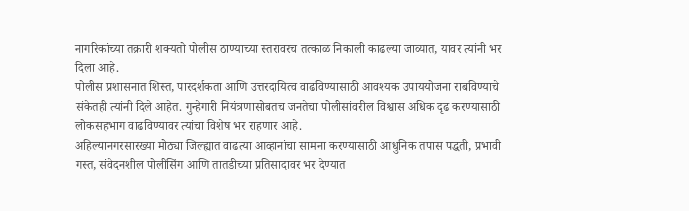नागरिकांच्या तक्रारी शक्यतो पोलीस ठाण्याच्या स्तरावरच तत्काळ निकाली काढल्या जाव्यात, यावर त्यांनी भर दिला आहे.
पोलीस प्रशासनात शिस्त, पारदर्शकता आणि उत्तरदायित्व वाढविण्यासाठी आवश्यक उपाययोजना राबविण्याचे संकेतही त्यांनी दिले आहेत. गुन्हेगारी नियंत्रणासोबतच जनतेचा पोलीसांवरील विश्वास अधिक दृढ करण्यासाठी लोकसहभाग वाढविण्यावर त्यांचा विशेष भर राहणार आहे.
अहिल्यानगरसारख्या मोठ्या जिल्ह्यात वाढत्या आव्हानांचा सामना करण्यासाठी आधुनिक तपास पद्धती, प्रभावी गस्त, संवेदनशील पोलीसिंग आणि तातडीच्या प्रतिसादावर भर देण्यात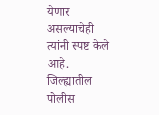येणार असल्याचेही त्यांनी स्पष्ट केले आहे.
जिल्ह्यातील पोलीस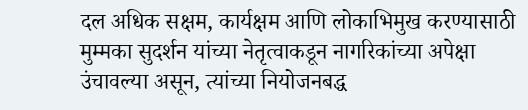दल अधिक सक्षम, कार्यक्षम आणि लोकाभिमुख करण्यासाठी मुम्मका सुदर्शन यांच्या नेतृत्वाकडून नागरिकांच्या अपेक्षा उंचावल्या असून, त्यांच्या नियोजनबद्ध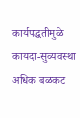कार्यपद्धतीमुळे कायदा-सुव्यवस्था अधिक बळकट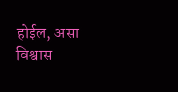होईल, असा विश्वास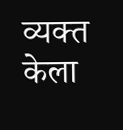व्यक्त केला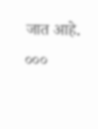जात आहे.
०००